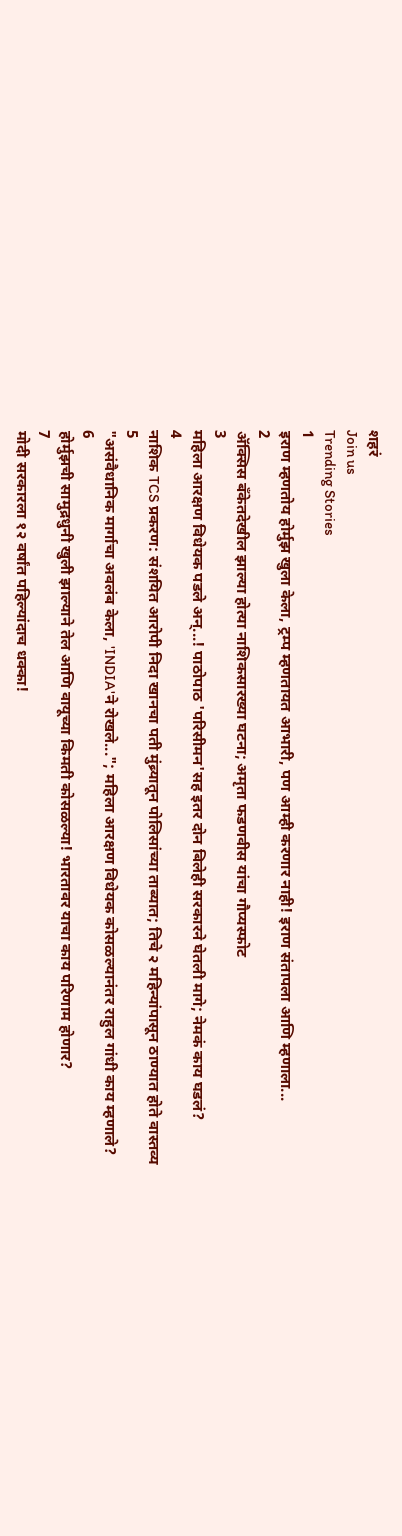शहरं
Join us
Trending Stories
1
इराण म्हणतोय होर्मुझ खुला केला, ट्रम्प म्हणतायत आभारी, पण आम्ही करणार नाही! इराण संतापला आणि म्हणाला...
2
ॲक्सिस बँकेतदेखील झाल्या होत्या नाशिकसारख्या घटना; अमृता फडणवीस यांचा गौप्यस्फोट
3
महिला आरक्षण विधेयक पडले अन्...! पाठोपाठ 'परिसीमन'सह इतर दोन बिलेही सरकारने घेतली मागे; नेमकं काय घडलं?
4
नाशिक TCS प्रकरण: संशयित आरोपी निदा खानचा पती मुंब्र्यातून पोलिसांच्या ताब्यात; तिचे २ महिन्यांपासून ठाण्यात होते वास्तव्य
5
"असंवैधानिक मार्गाचा अवलंब केला, 'INDIA'ने रोखले..."; महिला आरक्षण विधेयक कोसळल्यानंतर राहुल गांधी काय म्हणाले?
6
होर्मुझची सामुद्रधुनी खुली झाल्याने तेल आणि वायूच्या किमती कोसळल्या! भारतावर याचा काय परिणाम होणार?
7
मोदी सरकारला १२ वर्षांत पहिल्यांदाच धक्का!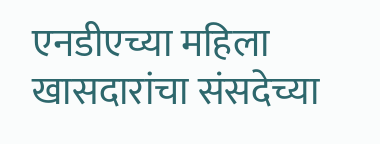एनडीएच्या महिला खासदारांचा संसदेच्या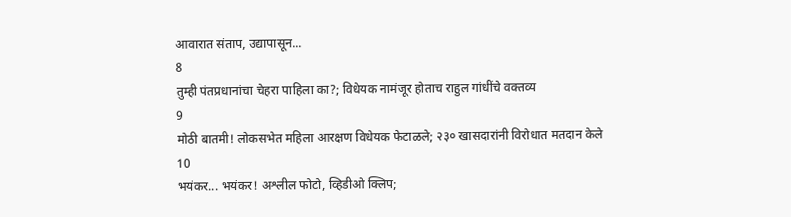आवारात संताप, उद्यापासून...
8
तुम्ही पंतप्रधानांचा चेहरा पाहिला का?; विधेयक नामंजूर होताच राहुल गांधींचे वक्तव्य
9
मोठी बातमी! लोकसभेत महिला आरक्षण विधेयक फेटाळले; २३० खासदारांनी विरोधात मतदान केले
10
भयंकर... भयंकर! अश्लील फोटो, व्हिडीओ क्लिप;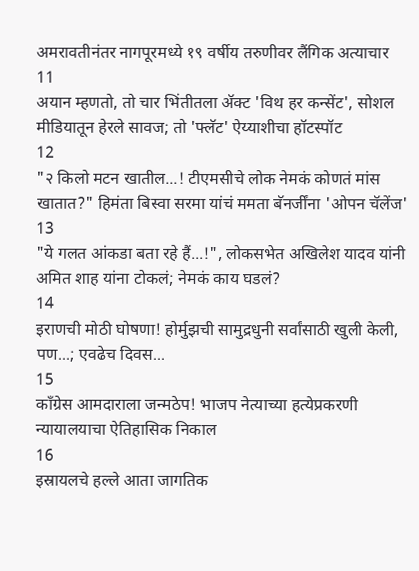अमरावतीनंतर नागपूरमध्ये १९ वर्षीय तरुणीवर लैंगिक अत्याचार
11
अयान म्हणतो, तो चार भिंतीतला अ‍ॅक्ट 'विथ हर कन्सेंट', सोशल मीडियातून हेरले सावज; तो 'फ्लॅट' ऐय्याशीचा हॉटस्पॉट
12
"२ किलो मटन खातील...! टीएमसीचे लोक नेमकं कोणतं मांस खातात?" हिमंता बिस्वा सरमा यांचं ममता बॅनर्जींना 'ओपन चॅलेंज'
13
"ये गलत आंकडा बता रहे हैं...!", लोकसभेत अखिलेश यादव यांनी अमित शाह यांना टोकलं; नेमकं काय घडलं?
14
इराणची मोठी घोषणा! होर्मुझची सामुद्रधुनी सर्वांसाठी खुली केली, पण...; एवढेच दिवस...
15
काँग्रेस आमदाराला जन्मठेप! भाजप नेत्याच्या हत्येप्रकरणी न्यायालयाचा ऐतिहासिक निकाल
16
इस्रायलचे हल्ले आता जागतिक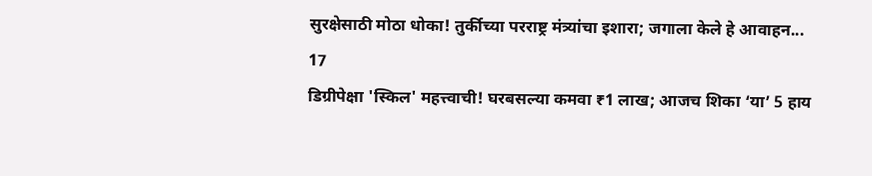सुरक्षेसाठी मोठा धोका! तुर्कीच्या परराष्ट्र मंत्र्यांचा इशारा; जगाला केले हे आवाहन...
17
डिग्रीपेक्षा 'स्किल' महत्त्वाची! घरबसल्या कमवा ₹1 लाख; आजच शिका ‘या’ 5 हाय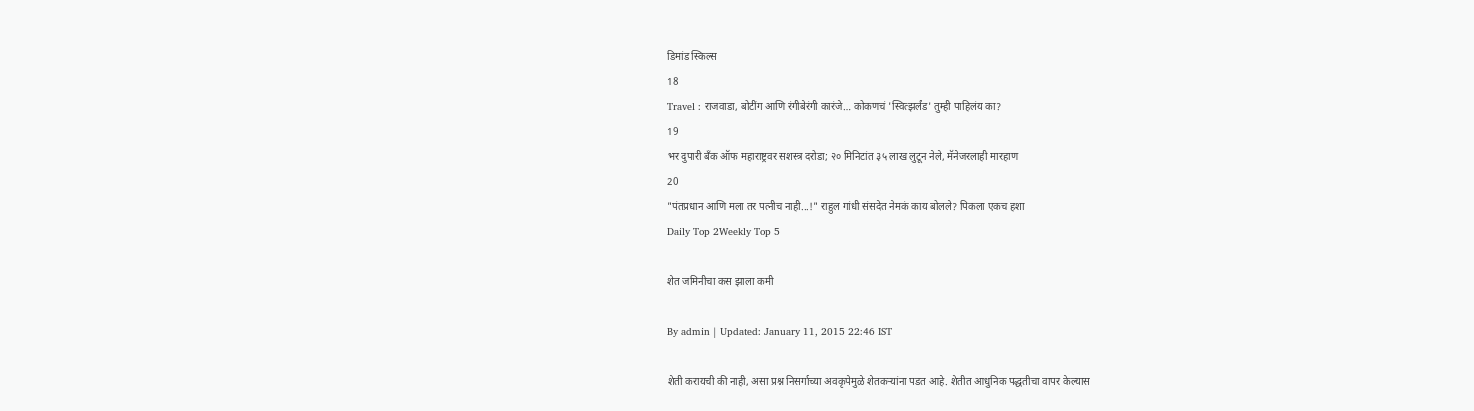डिमांड स्किल्स
18
Travel : राजवाडा, बोटींग आणि रंगीबेरंगी कारंजे… कोकणचं 'स्वित्झर्लंड' तुम्ही पाहिलंय का?
19
भर दुपारी बँक ऑफ महाराष्ट्रवर सशस्त्र दरोडा; २० मिनिटांत ३५ लाख लुटून नेले, मॅनेजरलाही मारहाण
20
"पंतप्रधान आणि मला तर पत्नीच नाही...!" राहुल गांधी संसदेत नेमकं काय बोलले? पिकला एकच हशा
Daily Top 2Weekly Top 5

शेत जमिनीचा कस झाला कमी

By admin | Updated: January 11, 2015 22:46 IST

शेती करायची की नाही, असा प्रश्न निसर्गाच्या अवकृपेमुळे शेतकऱ्यांना पडत आहे. शेतीत आधुनिक पद्धतीचा वापर केल्यास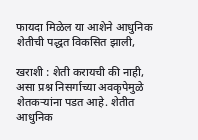फायदा मिळेल या आशेने आधुनिक शेतीची पद्धत विकसित झाली,

खराशी : शेती करायची की नाही, असा प्रश्न निसर्गाच्या अवकृपेमुळे शेतकऱ्यांना पडत आहे. शेतीत आधुनिक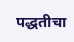पद्धतीचा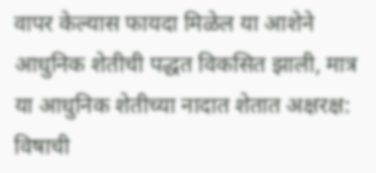वापर केल्यास फायदा मिळेल या आशेने आधुनिक शेतीची पद्धत विकसित झाली, मात्र या आधुनिक शेतीच्या नादात शेतात अक्षरक्ष: विषाची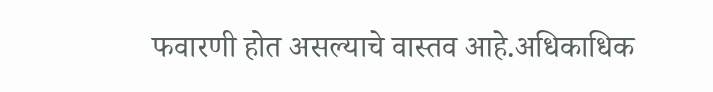फवारणी होत असल्याचे वास्तव आहे.अधिकाधिक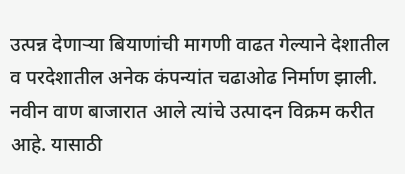उत्पन्न देणाऱ्या बियाणांची मागणी वाढत गेल्याने देशातील व परदेशातील अनेक कंपन्यांत चढाओढ निर्माण झाली. नवीन वाण बाजारात आले त्यांचे उत्पादन विक्रम करीत आहे. यासाठी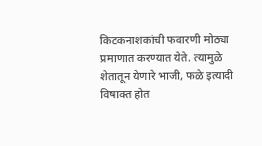किटकनाशकांची फवारणी मोठ्या प्रमाणात करण्यात येते. त्यामुळे शेतातून येणारे भाजी, फळे इत्यादी विषाक्त होत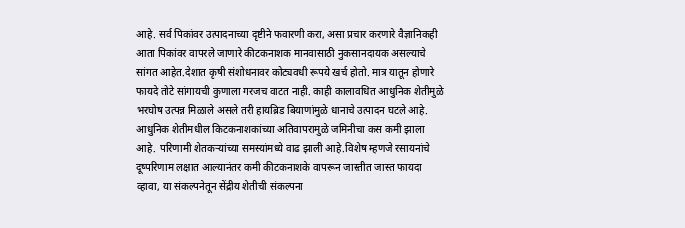आहे. सर्व पिकांवर उत्पादनाच्या दृष्टीने फवारणी करा, असा प्रचार करणारे वैज्ञानिकही आता पिकांवर वापरले जाणारे कीटकनाशक मानवासाठी नुकसानदायक असल्याचे सांगत आहेत.देशात कृषी संशोधनावर कोट्यवधी रूपये खर्च होतो. मात्र यातून होणारे फायदे तोटे सांगायची कुणाला गरजच वाटत नाही. काही कालावधित आधुनिक शेतीमुळे भरघोष उत्पन्न मिळाले असले तरी हायब्रिड बियाणांमुळे धानाचे उत्पादन घटले आहे. आधुनिक शेतीमधील किटकनाशकांच्या अतिवापरामुळे जमिनीचा कस कमी झाला आहे. परिणामी शेतकऱ्यांच्या समस्यांमध्ये वाढ झाली आहे.विशेष म्हणजे रसायनांचे दूष्परिणाम लक्षात आल्यानंतर कमी कीटकनाशके वापरून जास्तीत जास्त फायदा व्हावा, या संकल्पनेतून सेंद्रीय शेतीची संकल्पना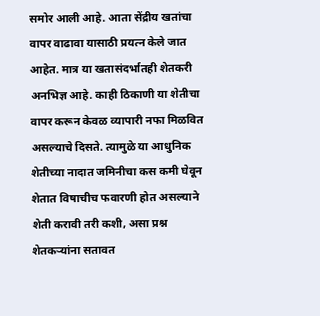समोर आली आहे. आता सेंद्रीय खतांचा वापर वाढावा यासाठी प्रयत्न केले जात आहेत. मात्र या खतासंदर्भातही शेतकरी अनभिज्ञ आहे. काही ठिकाणी या शेतीचा वापर करून केवळ व्यापारी नफा मिळवित असल्याचे दिसते. त्यामुळे या आधुनिक शेतीच्या नादात जमिनीचा कस कमी घेवून शेतात विषाचीच फवारणी होत असल्याने शेती करावी तरी कशी, असा प्रश्न शेतकऱ्यांना सतावत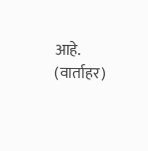आहे. (वार्ताहर)